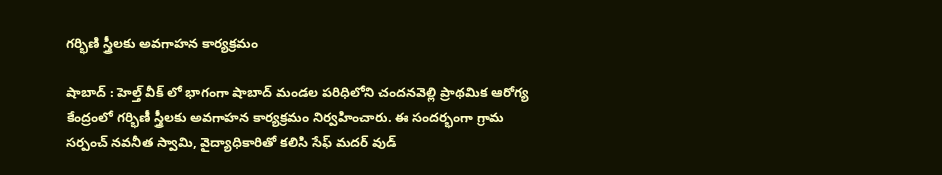గర్భిణి స్త్రీలకు అవగాహన కార్యక్రమం

షాబాద్ : హెల్త్ వీక్ లో భాగంగా షాబాద్ మండల పరిధిలోని చందనవెల్లి ప్రాథమిక ఆరోగ్య కేంద్రంలో గర్భిణీ స్త్రీలకు అవగాహన కార్యక్రమం నిర్వహించారు. ఈ సందర్భంగా గ్రామ సర్పంచ్ నవనీత స్వామి, వైద్యాధికారితో కలిసి సేఫ్ మదర్ వుడ్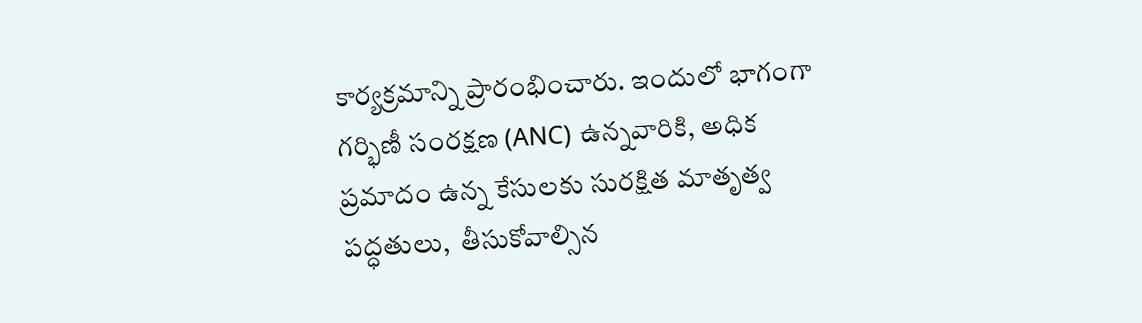కార్యక్రమాన్ని ప్రారంభించారు. ఇందులో భాగంగా గర్భిణీ సంరక్షణ (ANC) ఉన్నవారికి, అధిక ప్రమాదం ఉన్న కేసులకు సురక్షిత మాతృత్వ పద్ధతులు,  తీసుకోవాల్సిన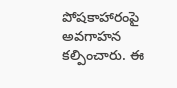పోషకాహారంపై అవగాహన కల్పించారు. ఈ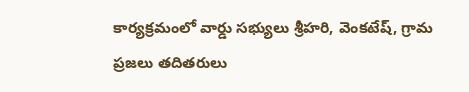కార్యక్రమంలో వార్డు సభ్యులు శ్రీహరి, వెంకటేష్, గ్రామ ప్రజలు తదితరులు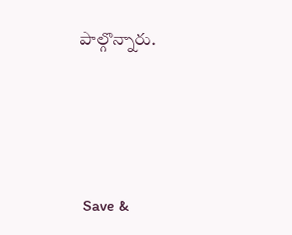పాల్గొన్నారు.





 Save &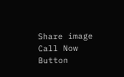Share image
Call Now Button